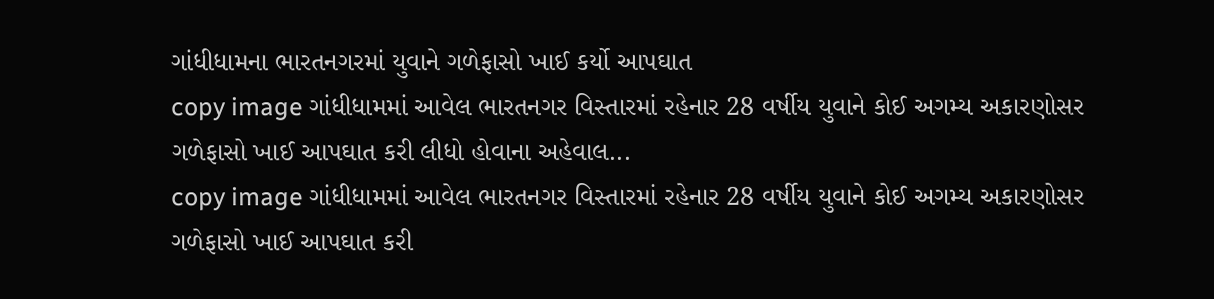ગાંધીધામના ભારતનગરમાં યુવાને ગળેફાસો ખાઈ કર્યો આપઘાત
copy image ગાંધીધામમાં આવેલ ભારતનગર વિસ્તારમાં રહેનાર 28 વર્ષીય યુવાને કોઈ અગમ્ય અકારણોસર ગળેફાસો ખાઈ આપઘાત કરી લીધો હોવાના અહેવાલ...
copy image ગાંધીધામમાં આવેલ ભારતનગર વિસ્તારમાં રહેનાર 28 વર્ષીય યુવાને કોઈ અગમ્ય અકારણોસર ગળેફાસો ખાઈ આપઘાત કરી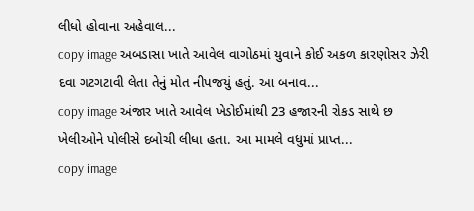લીધો હોવાના અહેવાલ...
copy image અબડાસા ખાતે આવેલ વાગોઠમાં યુવાને કોઈ અકળ કારણોસર ઝેરી દવા ગટગટાવી લેતા તેનું મોત નીપજયું હતું. આ બનાવ...
copy image અંજાર ખાતે આવેલ ખેડોઈમાંથી 23 હજારની રોકડ સાથે છ ખેલીઓને પોલીસે દબોચી લીધા હતા. આ મામલે વધુમાં પ્રાપ્ત...
copy image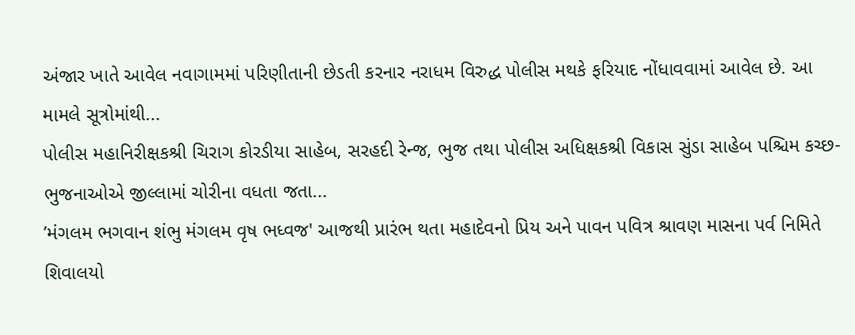અંજાર ખાતે આવેલ નવાગામમાં પરિણીતાની છેડતી કરનાર નરાધમ વિરુદ્ધ પોલીસ મથકે ફરિયાદ નોંધાવવામાં આવેલ છે. આ મામલે સૂત્રોમાંથી...
પોલીસ મહાનિરીક્ષકશ્રી ચિરાગ કોરડીયા સાહેબ, સરહદી રેન્જ, ભુજ તથા પોલીસ અધિક્ષકશ્રી વિકાસ સુંડા સાહેબ પશ્ચિમ કચ્છ-ભુજનાઓએ જીલ્લામાં ચોરીના વધતા જતા...
’મંગલમ ભગવાન શંભુ મંગલમ વૃષ ભધ્વજ' આજથી પ્રારંભ થતા મહાદેવનો પ્રિય અને પાવન પવિત્ર શ્રાવણ માસના પર્વ નિમિતે શિવાલયો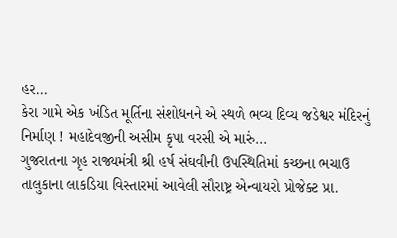હર...
કેરા ગામે એક ખંડિત મૂર્તિના સંશોધનને એ સ્થળે ભવ્ય દિવ્ય જડેશ્વર મંદિરનું નિર્માણ ! મહાદેવજીની અસીમ કૃપા વરસી એ મારું...
ગુજરાતના ગૃહ રાજ્યમંત્રી શ્રી હર્ષ સંઘવીની ઉપસ્થિતિમાં કચ્છના ભચાઉ તાલુકાના લાકડિયા વિસ્તારમાં આવેલી સૌરાષ્ટ્ર એન્વાયરો પ્રોજેક્ટ પ્રા.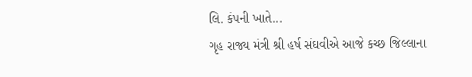લિ. કંપની ખાતે...
ગૃહ રાજ્ય મંત્રી શ્રી હર્ષ સંઘવીએ આજે કચ્છ જિલ્લાના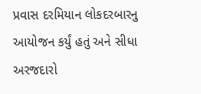પ્રવાસ દરમિયાન લોકદરબારનુ આયોજન કર્યું હતું અને સીધા અરજદારો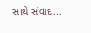સાથે સંવાદ...